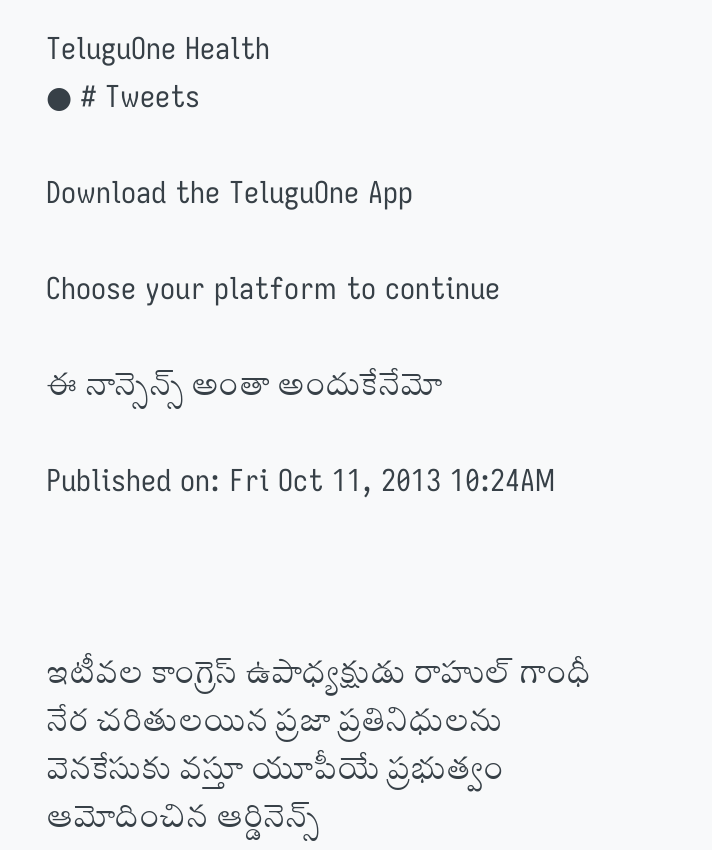TeluguOne Health
● # Tweets

Download the TeluguOne App

Choose your platform to continue

ఈ నాన్సెన్స్ అంతా అందుకేనేమో

Published on: Fri Oct 11, 2013 10:24AM



ఇటీవల కాంగ్రెస్ ఉపాధ్యక్షుడు రాహుల్ గాంధీ నేర చరితులయిన ప్రజా ప్రతినిధులను వెనకేసుకు వస్తూ యూపీయే ప్రభుత్వం ఆమోదించిన ఆర్డినెన్స్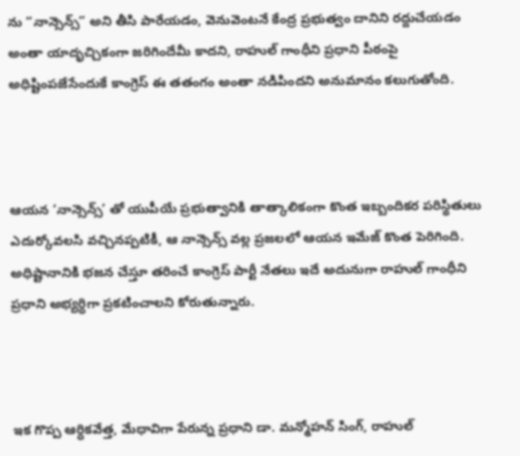ను “నాన్సెన్స్” అని తీసి పారేయడం, వెనువెంటనే కేంద్ర ప్రభుత్వం దానిని రద్దుచేయడం అంతా యాదృచ్చికంగా జరిగిందేమీ కాదని, రాహుల్ గాంధీని ప్రధాని పీఠంపై అధిష్టింపజేసేందుకే కాంగ్రెస్ ఈ తతంగం అంతా నడిపిందని అనుమానం కలుగుతోంది.



ఆయన ‘నాన్సెన్స్’ తో యుపీయే ప్రభుత్వానికి తాత్కాలికంగా కొంత ఇబ్బందికర పరిస్థితులు ఎదుర్కోవలసి వచ్చినప్పటికీ, ఆ నాన్సెన్స్ వల్ల ప్రజలలో ఆయన ఇమేజ్ కొంత పెరిగింది. అధిష్టానానికి భజన చేస్తూ తరించే కాంగ్రెస్ పార్టీ నేతలు ఇదే అదునుగా రాహుల్ గాంధీని ప్రధాని అభ్యర్ధిగా ప్రకటించాలని కోరుతున్నారు.



ఇక గొప్ప ఆర్ధికవేత్త, మేధావిగా పేరున్న ప్రధాని డా. మన్మోహన్ సింగ్, రాహుల్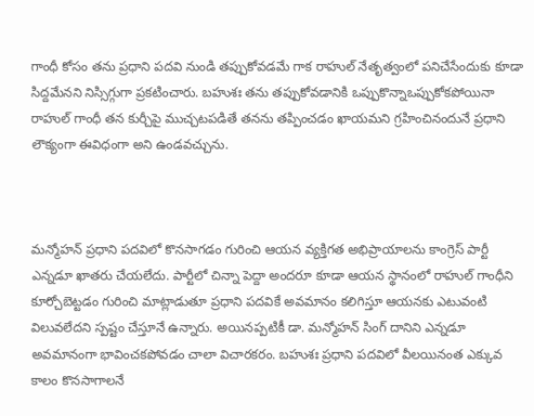గాంధీ కోసం తను ప్రధాని పదవి నుండి తప్పుకోవడమే గాక రాహుల్ నేతృత్వంలో పనిచేసేందుకు కూడా సిద్దమేనని నిస్సిగ్గుగా ప్రకటించారు. బహుశః తను తప్పుకోవడానికి ఒప్పుకొన్నాఒప్పుకోకపోయినా రాహుల్ గాంధీ తన కుర్చీపై ముచ్చటపడితే తనను తప్పించడం ఖాయమని గ్రహించినందునే ప్రధాని లౌక్యంగా ఈవిధంగా అని ఉండవచ్చును.



మన్మోహన్ ప్రధాని పదవిలో కొనసాగడం గురించి ఆయన వ్యక్తిగత అభిప్రాయాలను కాంగ్రెస్ పార్టీ ఎన్నడూ ఖాతరు చేయలేదు. పార్టీలో చిన్నా పెద్దా అందరూ కూడా ఆయన స్థానంలో రాహుల్ గాంధీని కూర్చోబెట్టడం గురించి మాట్లాడుతూ ప్రధాని పదవికే అవమానం కలిగిస్తూ ఆయనకు ఎటువంటి విలువలేదని స్పష్టం చేస్తూనే ఉన్నారు. అయినప్పటికీ డా. మన్మోహన్ సింగ్ దానిని ఎన్నడూ అవమానంగా భావించకపోవడం చాలా విచారకరం. బహుశః ప్రధాని పదవిలో వీలయినంత ఎక్కువ కాలం కొనసాగాలనే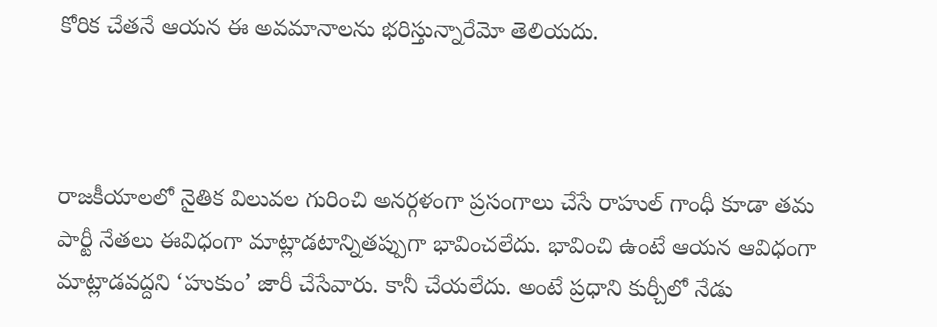కోరిక చేతనే ఆయన ఈ అవమానాలను భరిస్తున్నారేమో తెలియదు.



రాజకీయాలలో నైతిక విలువల గురించి అనర్గళంగా ప్రసంగాలు చేసే రాహుల్ గాంధీ కూడా తమ పార్టీ నేతలు ఈవిధంగా మాట్లాడటాన్నితప్పుగా భావించలేదు. భావించి ఉంటే ఆయన ఆవిధంగా మాట్లాడవద్దని ‘హుకుం’ జారీ చేసేవారు. కానీ చేయలేదు. అంటే ప్రధాని కుర్చీలో నేడు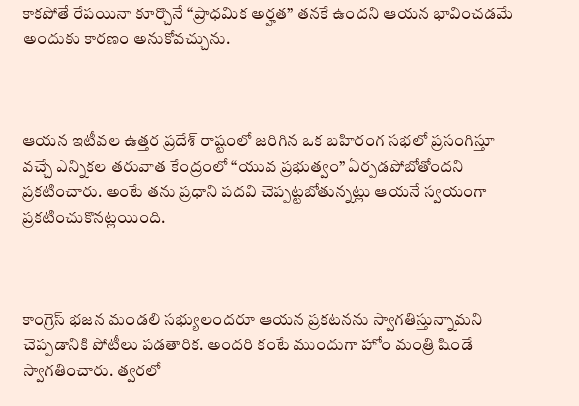కాకపోతే రేపయినా కూర్చొనే “ప్రాధమిక అర్హత” తనకే ఉందని ఆయన భావించడమే అందుకు కారణం అనుకోవచ్చును.



ఆయన ఇటీవల ఉత్తర ప్రదేశ్ రాష్టంలో జరిగిన ఒక బహిరంగ సభలో ప్రసంగిస్తూ వచ్చే ఎన్నికల తరువాత కేంద్రంలో “యువ ప్రభుత్వం” ఏర్పడపోబోతోందని ప్రకటించారు. అంటే తను ప్రధాని పదవి చెప్పట్టబోతున్నట్లు ఆయనే స్వయంగా ప్రకటించుకొనట్లయింది.



కాంగ్రెస్ భజన మండలి సభ్యులందరూ ఆయన ప్రకటనను స్వాగతిస్తున్నామని చెప్పడానికి పోటీలు పడతారిక. అందరి కంటే ముందుగా హోం మంత్రి షిండే స్వాగతించారు. త్వరలో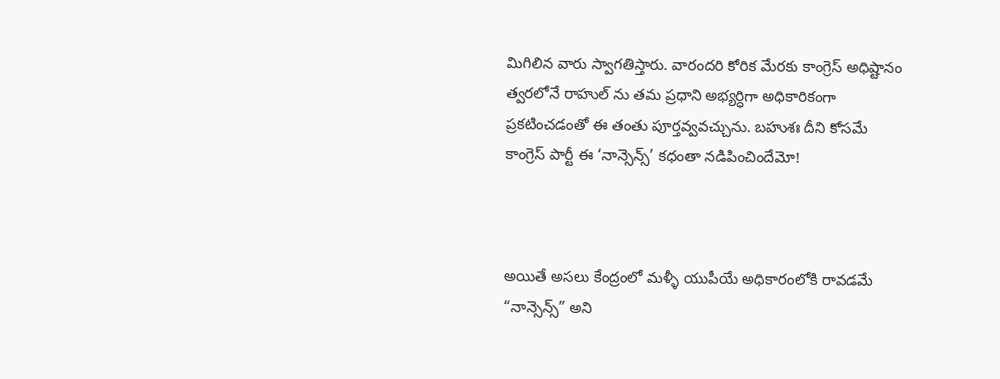మిగిలిన వారు స్వాగతిస్తారు. వారందరి కోరిక మేరకు కాంగ్రెస్ అధిష్టానం త్వరలోనే రాహుల్ ను తమ ప్రధాని అభ్యర్ధిగా అధికారికంగా ప్రకటించడంతో ఈ తంతు పూర్తవ్వవచ్చును. బహుశః దీని కోసమే కాంగ్రెస్ పార్టీ ఈ ‘నాన్సెన్స్’ కధంతా నడిపించిందేమో!



అయితే అసలు కేంద్రంలో మళ్ళీ యుపీయే అధికారంలోకి రావడమే “నాన్సెన్స్” అని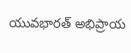యువభారత్ అభిప్రాయ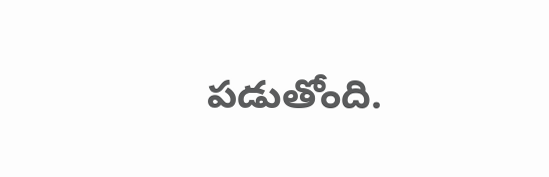పడుతోంది.